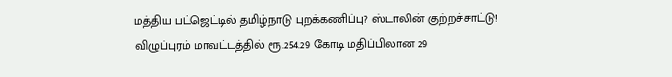மத்திய பட்ஜெட்டில் தமிழ்நாடு புறக்கணிப்பு? ஸ்டாலின் குற்றச்சாட்டு!
விழுப்புரம் மாவட்டத்தில் ரூ.254.29 கோடி மதிப்பிலான 29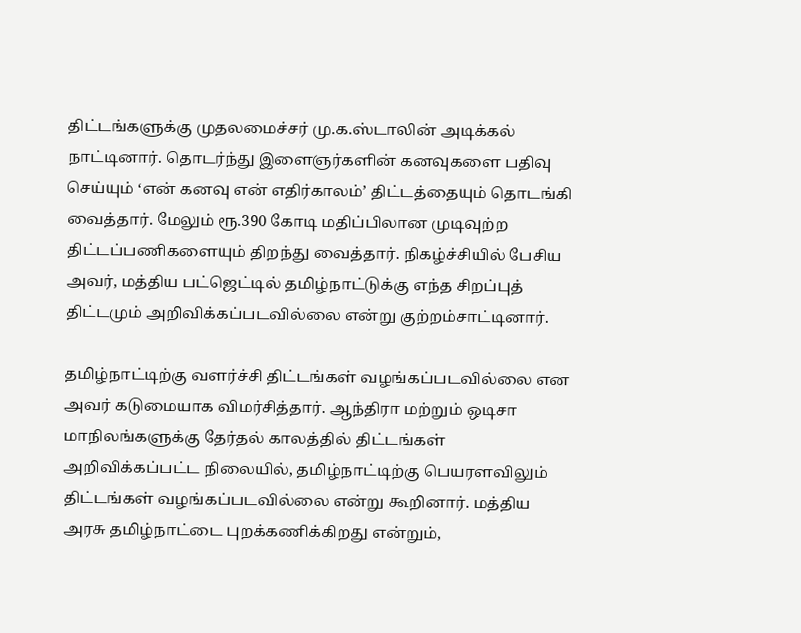திட்டங்களுக்கு முதலமைச்சர் மு.க.ஸ்டாலின் அடிக்கல் நாட்டினார். தொடர்ந்து இளைஞர்களின் கனவுகளை பதிவு செய்யும் ‘என் கனவு என் எதிர்காலம்’ திட்டத்தையும் தொடங்கி வைத்தார். மேலும் ரூ.390 கோடி மதிப்பிலான முடிவுற்ற திட்டப்பணிகளையும் திறந்து வைத்தார். நிகழ்ச்சியில் பேசிய அவர், மத்திய பட்ஜெட்டில் தமிழ்நாட்டுக்கு எந்த சிறப்புத் திட்டமும் அறிவிக்கப்படவில்லை என்று குற்றம்சாட்டினார்.

தமிழ்நாட்டிற்கு வளர்ச்சி திட்டங்கள் வழங்கப்படவில்லை என அவர் கடுமையாக விமர்சித்தார். ஆந்திரா மற்றும் ஒடிசா மாநிலங்களுக்கு தேர்தல் காலத்தில் திட்டங்கள் அறிவிக்கப்பட்ட நிலையில், தமிழ்நாட்டிற்கு பெயரளவிலும் திட்டங்கள் வழங்கப்படவில்லை என்று கூறினார். மத்திய அரசு தமிழ்நாட்டை புறக்கணிக்கிறது என்றும்,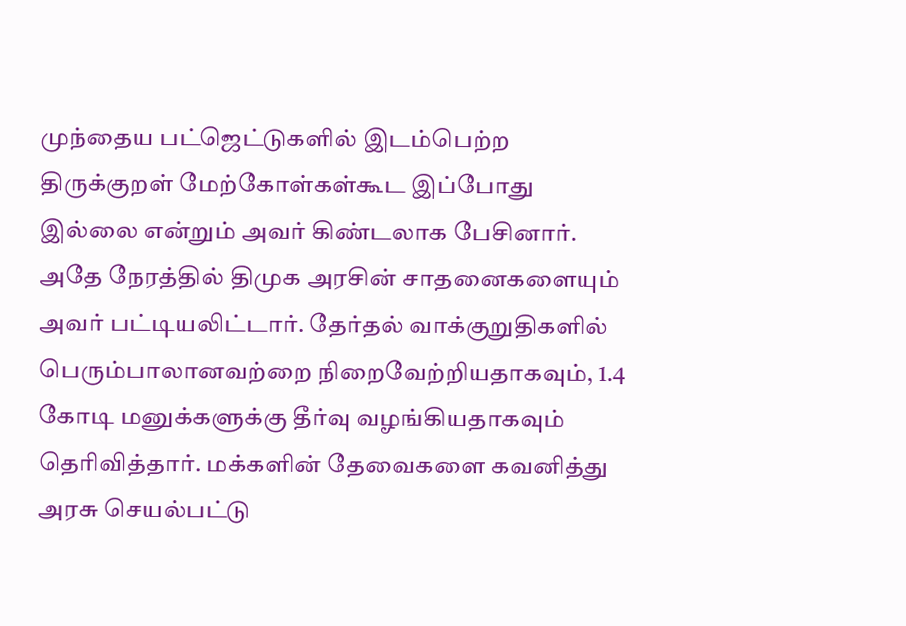முந்தைய பட்ஜெட்டுகளில் இடம்பெற்ற திருக்குறள் மேற்கோள்கள்கூட இப்போது இல்லை என்றும் அவர் கிண்டலாக பேசினார்.
அதே நேரத்தில் திமுக அரசின் சாதனைகளையும் அவர் பட்டியலிட்டார். தேர்தல் வாக்குறுதிகளில் பெரும்பாலானவற்றை நிறைவேற்றியதாகவும், 1.4 கோடி மனுக்களுக்கு தீர்வு வழங்கியதாகவும் தெரிவித்தார். மக்களின் தேவைகளை கவனித்து அரசு செயல்பட்டு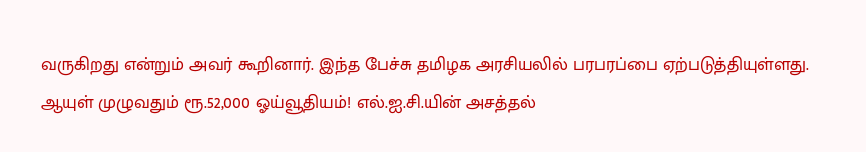வருகிறது என்றும் அவர் கூறினார். இந்த பேச்சு தமிழக அரசியலில் பரபரப்பை ஏற்படுத்தியுள்ளது.
ஆயுள் முழுவதும் ரூ.52,000 ஓய்வூதியம்! எல்.ஐ.சி.யின் அசத்தல்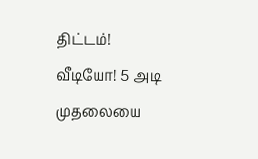திட்டம்!
வீடியோ! 5 அடி முதலையை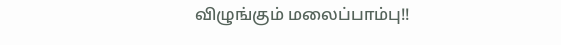விழுங்கும் மலைப்பாம்பு!!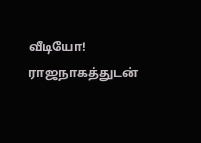வீடியோ! ராஜநாகத்துடன்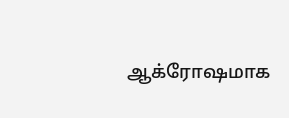ஆக்ரோஷமாக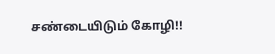சண்டையிடும் கோழி!!